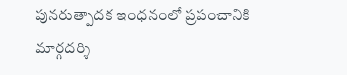పునరుత్పాదక ఇంధనంలో ప్రపంచానికి మార్గదర్శి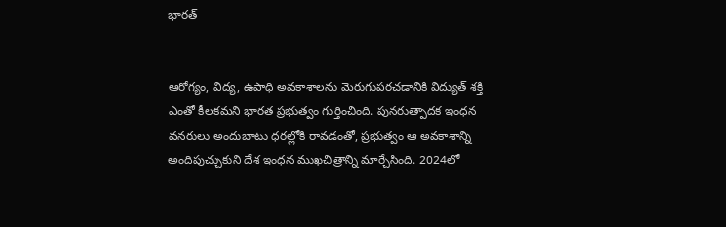భారత్


ఆరోగ్యం, విద్య, ఉపాధి అవకాశాలను మెరుగుపరచడానికి విద్యుత్ శక్తి ఎంతో కీలకమని భారత ప్రభుత్వం గుర్తించింది. పునరుత్పాదక ఇంధన వనరులు అందుబాటు ధరల్లోకి రావడంతో, ప్రభుత్వం ఆ అవకాశాన్ని అందిపుచ్చుకుని దేశ ఇంధన ముఖచిత్రాన్ని మార్చేసింది. 2024లో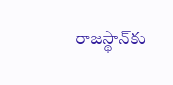రాజస్థాన్‌కు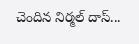చెందిన నిర్మల్ దాస్...